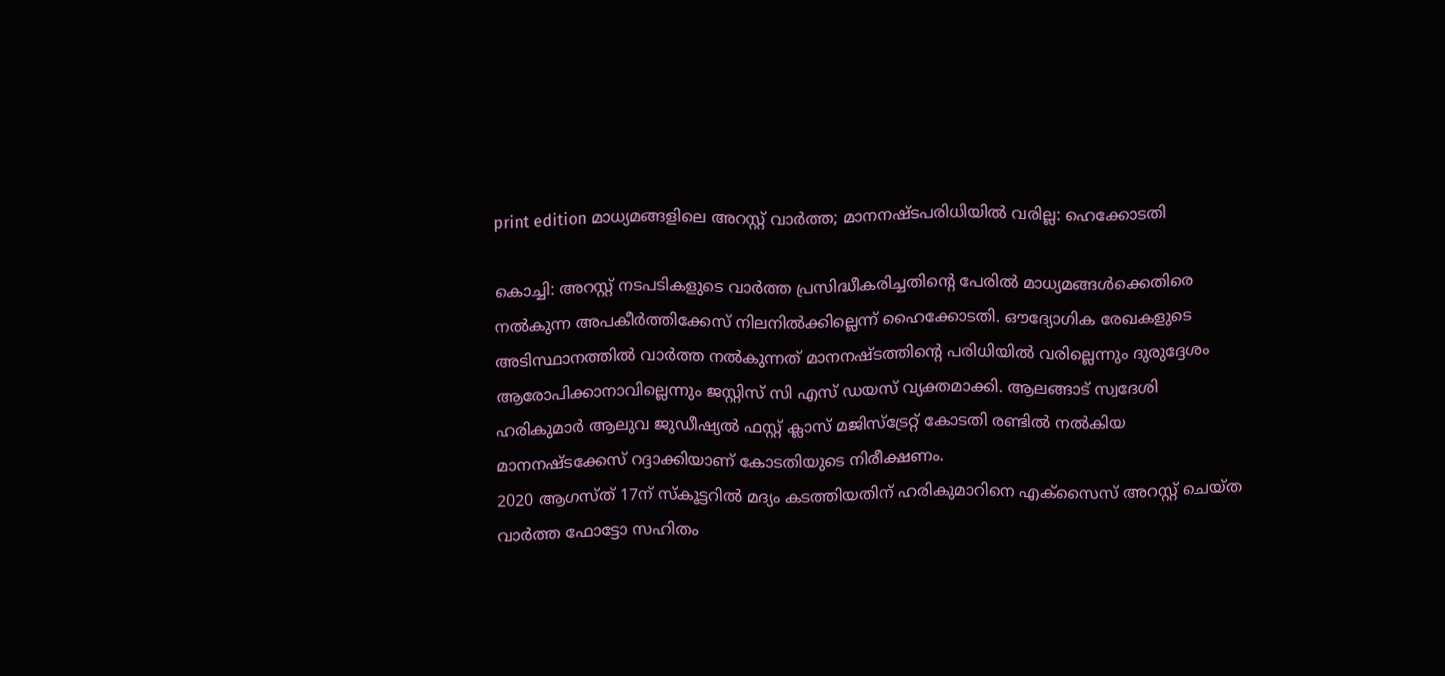print edition മാധ്യമങ്ങളിലെ അറസ്റ്റ് വാർത്ത; മാനനഷ്ടപരിധിയിൽ വരില്ല: ഹെക്കോടതി

കൊച്ചി: അറസ്റ്റ് നടപടികളുടെ വാർത്ത പ്രസിദ്ധീകരിച്ചതിന്റെ പേരിൽ മാധ്യമങ്ങൾക്കെതിരെ നൽകുന്ന അപകീർത്തിക്കേസ് നിലനിൽക്കില്ലെന്ന് ഹൈക്കോടതി. ഔദ്യോഗിക രേഖകളുടെ അടിസ്ഥാനത്തിൽ വാർത്ത നൽകുന്നത് മാനനഷ്ടത്തിന്റെ പരിധിയിൽ വരില്ലെന്നും ദുരുദ്ദേശം ആരോപിക്കാനാവില്ലെന്നും ജസ്റ്റിസ് സി എസ് ഡയസ് വ്യക്തമാക്കി. ആലങ്ങാട് സ്വദേശി ഹരികുമാർ ആലുവ ജുഡീഷ്യൽ ഫസ്റ്റ് ക്ലാസ് മജിസ്ട്രേറ്റ് കോടതി രണ്ടിൽ നൽകിയ മാനനഷ്ടക്കേസ് റദ്ദാക്കിയാണ് കോടതിയുടെ നിരീക്ഷണം.
2020 ആഗസ്ത് 17ന് സ്കൂട്ടറിൽ മദ്യം കടത്തിയതിന് ഹരികുമാറിനെ എക്സൈസ് അറസ്റ്റ് ചെയ്ത വാർത്ത ഫോട്ടോ സഹിതം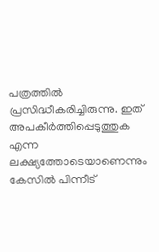പത്രത്തിൽ പ്രസിദ്ധീകരിച്ചിരുന്നു. ഇത് അപകീർത്തിപ്പെടുത്തുക എന്ന ലക്ഷ്യത്തോടെയാണെന്നും കേസിൽ പിന്നീട്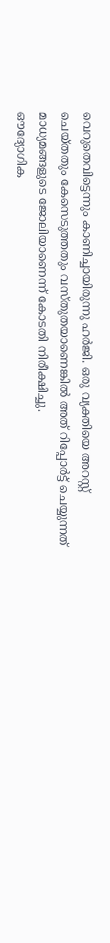വെറുതെവിട്ടെന്നും കാണിച്ചായിരുന്നു ഹർജി. ഒരു വ്യക്തിയെ അറസ്റ്റ് ചെയ്തതും കേസെടുത്തതും വസ്തുതയാണെങ്കിൽ അത് റിപ്പോർട്ട് ചെയ്യുന്നത് മാധ്യമങ്ങളുടെ ജോലിയാണെന്ന് കോടതി നിരീക്ഷിച്ചു.
ഔദ്യോഗിക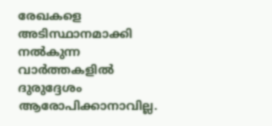രേഖകളെ അടിസ്ഥാനമാക്കി നൽകുന്ന വാർത്തകളിൽ ദുരുദ്ദേശം ആരോപിക്കാനാവില്ല.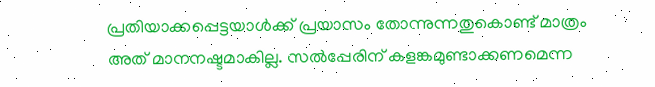പ്രതിയാക്കപ്പെട്ടയാൾക്ക് പ്രയാസം തോന്നുന്നതുകൊണ്ട് മാത്രം അത് മാനനഷ്ടമാകില്ല. സൽപ്പേരിന് കളങ്കമുണ്ടാക്കണമെന്ന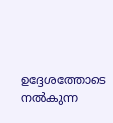ഉദ്ദേശത്തോടെ നൽകുന്ന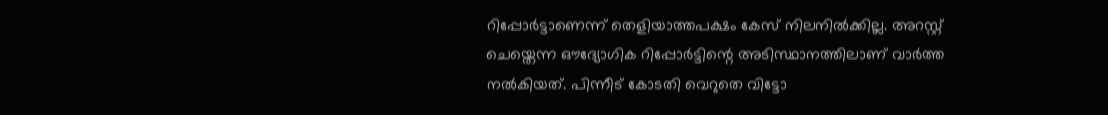റിപ്പോർട്ടാണെന്ന് തെളിയാത്തപക്ഷം കേസ് നിലനിൽക്കില്ല. അറസ്റ്റ് ചെയ്തെന്ന ഔദ്യോഗിക റിപ്പോർട്ടിന്റെ അടിസ്ഥാനത്തിലാണ് വാർത്ത നൽകിയത്. പിന്നീട് കോടതി വെറുതെ വിട്ടോ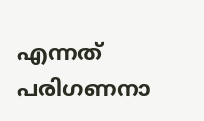എന്നത് പരിഗണനാ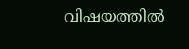വിഷയത്തിൽ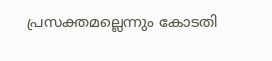പ്രസക്തമല്ലെന്നും കോടതി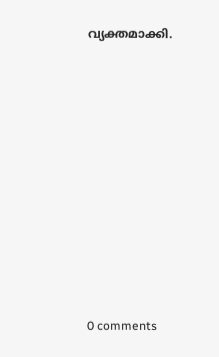വ്യക്തമാക്കി.










0 comments